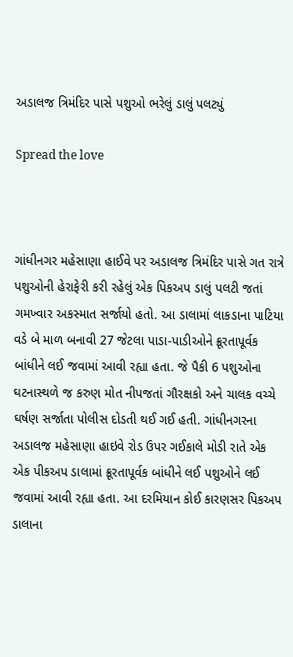અડાલજ ત્રિમંદિર પાસે પશુઓ ભરેલું ડાલું પલટ્યું

Spread the love



ગાંધીનગર મહેસાણા હાઈવે પર અડાલજ ત્રિમંદિર પાસે ગત રાત્રે પશુઓની હેરાફેરી કરી રહેલું એક પિકઅપ ડાલું પલટી જતાં ગમખ્વાર અકસ્માત સર્જાયો હતો. આ ડાલામાં લાકડાના પાટિયા વડે બે માળ બનાવી 27 જેટલા પાડા-પાડીઓને ક્રૂરતાપૂર્વક બાંધીને લઈ જવામાં આવી રહ્યા હતા. જે પૈકી 6 પશુઓના ઘટનાસ્થળે જ કરુણ મોત નીપજતાં ગૌરક્ષકો અને ચાલક વચ્ચે ઘર્ષણ સર્જાતા પોલીસ દોડતી થઈ ગઈ હતી. ગાંધીનગરના અડાલજ મહેસાણા હાઇવે રોડ ઉપર ગઈકાલે મોડી રાતે એક એક પીકઅપ ડાલામાં ક્રૂરતાપૂર્વક બાંધીને લઈ પશુઓને લઈ જવામાં આવી રહ્યા હતા. આ દરમિયાન કોઈ કારણસર પિકઅપ ડાલાના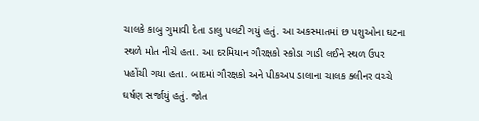ચાલકે કાબુ ગુમાવી દેતા ડાલુ પલટી ગયું હતું. આ અકસ્માતમાં છ પશુઓના ઘટના સ્થળે મોત નીચે હતા. આ દરમિયાન ગૌરક્ષકો સ્કોડા ગાડી લઈને સ્થળ ઉપર પહોંચી ગયા હતા. બાદમાં ગૌરક્ષકો અને પીકઅપ ડાલાના ચાલક ક્લીનર વચ્ચે ઘર્ષણ સર્જાયું હતું. જોત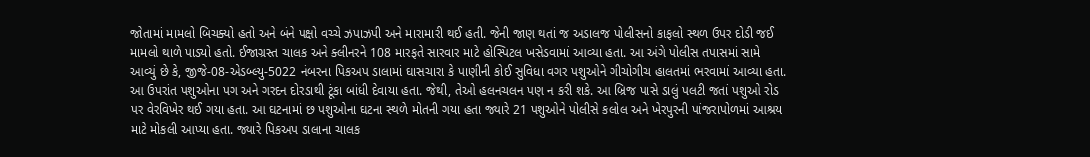જોતામાં મામલો બિચક્યો હતો અને બંને પક્ષો વચ્ચે ઝપાઝપી અને મારામારી થઈ હતી. જેની જાણ થતાં જ અડાલજ પોલીસનો કાફલો સ્થળ ઉપર દોડી જઈ મામલો થાળે પાડ્યો હતો. ઈજાગ્રસ્ત ચાલક અને ક્લીનરને 108 મારફતે સારવાર માટે હોસ્પિટલ ખસેડવામાં આવ્યા હતા. આ અંગે પોલીસ તપાસમાં સામે આવ્યું છે કે, જીજે-08-એડબ્લ્યુ-5022 નંબરના પિકઅપ ડાલામાં ઘાસચારા કે પાણીની કોઈ સુવિધા વગર પશુઓને ગીચોગીચ હાલતમાં ભરવામાં આવ્યા હતા. આ ઉપરાંત પશુઓના પગ અને ગરદન દોરડાથી ટૂંકા બાંધી દેવાયા હતા. જેથી, તેઓ હલનચલન પણ ન કરી શકે. આ બ્રિજ પાસે ડાલું પલટી જતાં પશુઓ રોડ પર વેરવિખેર થઈ ગયા હતા. આ ઘટનામાં છ પશુઓના ઘટના સ્થળે મોતની ગયા હતા જ્યારે 21 પશુઓને પોલીસે કલોલ અને ખેરપુરની પાંજરાપોળમાં આશ્રય માટે મોકલી આપ્યા હતા. જ્યારે પિકઅપ ડાલાના ચાલક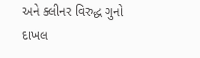અને ક્લીનર વિરુદ્ધ ગુનો દાખલ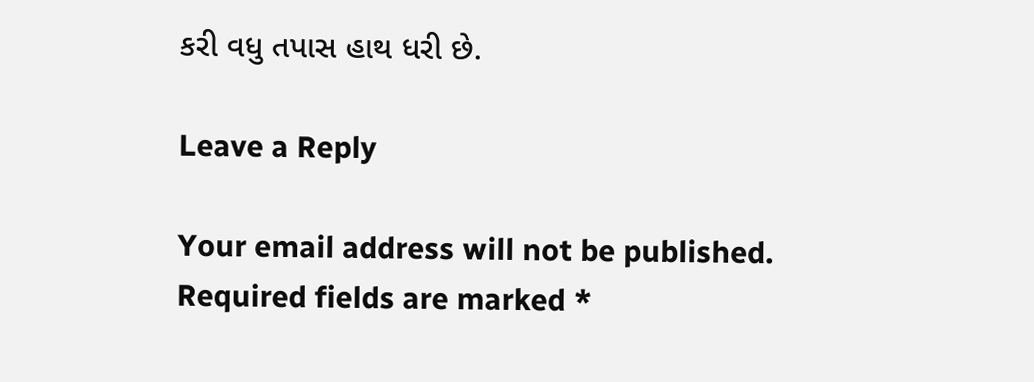કરી વધુ તપાસ હાથ ધરી છે.

Leave a Reply

Your email address will not be published. Required fields are marked *